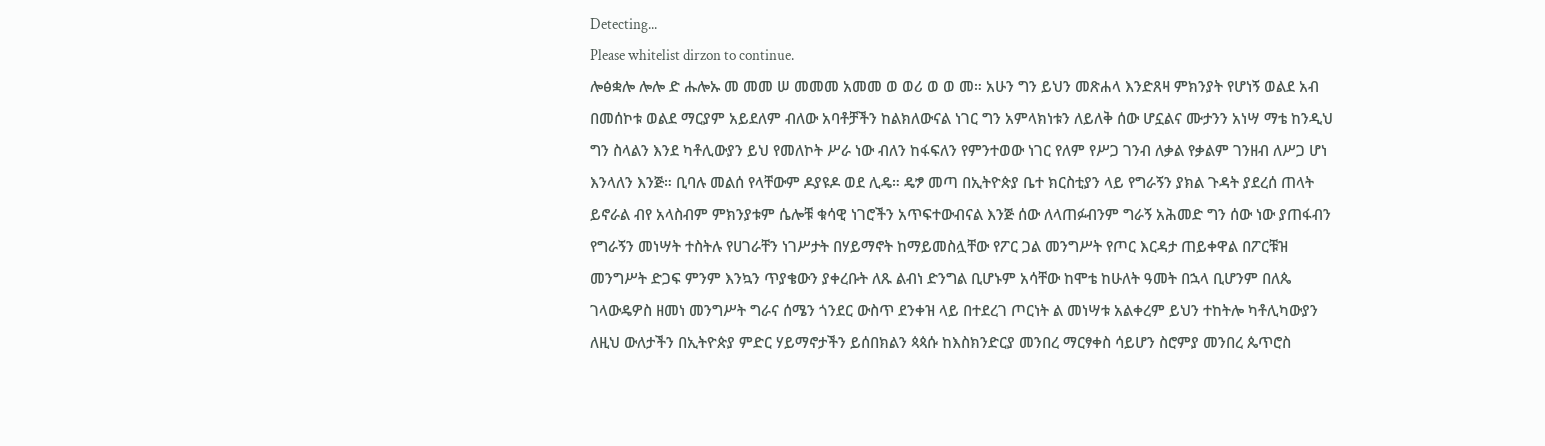Detecting...
Please whitelist dirzon to continue.
ሎፅቋሎ ሎሎ ድ ሑሎኡ መ መመ ሠ መመመ አመመ ወ ወሪ ወ ወ መ። አሁን ግን ይህን መጽሐላ እንድጸዛ ምክንያት የሆነኝ ወልደ አብ በመሰኮቱ ወልደ ማርያም አይደለም ብለው አባቶቻችን ከልክለውናል ነገር ግን አምላክነቱን ለይለቅ ሰው ሆኗልና ሙታንን አነሣ ማቴ ከንዲህ ግን ስላልን እንደ ካቶሊውያን ይህ የመለኮት ሥራ ነው ብለን ከፋፍለን የምንተወው ነገር የለም የሥጋ ገንብ ለቃል የቃልም ገንዘብ ለሥጋ ሆነ እንላለን እንጅ። ቢባሉ መልሰ የላቸውም ዶያዩዶ ወደ ሊዴ። ዴፇ መጣ በኢትዮጵያ ቤተ ክርስቲያን ላይ የግራኝን ያክል ጉዳት ያደረሰ ጠላት ይኖራል ብየ አላስብም ምክንያቱም ሴሎቹ ቁሳዊ ነገሮችን አጥፍተውብናል እንጅ ሰው ለላጠፉብንም ግራኝ አሕመድ ግን ሰው ነው ያጠፋብን የግራኝን መነሣት ተስትሉ የሀገራቸን ነገሥታት በሃይማኖት ከማይመስሏቸው የፖር ጋል መንግሥት የጦር እርዳታ ጠይቀዋል በፖርቹዝ መንግሥት ድጋፍ ምንም እንኳን ጥያቄውን ያቀረቡት ለጹ ልብነ ድንግል ቢሆኑም አሳቸው ከሞቴ ከሁለት ዓመት በኋላ ቢሆንም በለጴ ገላውዴዎስ ዘመነ መንግሥት ግራና ሰሜን ጎንደር ውስጥ ደንቀዝ ላይ በተደረገ ጦርነት ል መነሣቱ አልቀረም ይህን ተከትሎ ካቶሊካውያን ለዚህ ውለታችን በኢትዮጵያ ምድር ሃይማኖታችን ይሰበክልን ጳጳሱ ከእስክንድርያ መንበረ ማርፃቀስ ሳይሆን ስሮምያ መንበረ ጴጥሮስ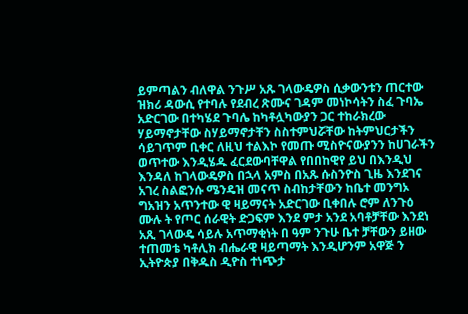ይምጣልን ብለዋል ንጉሥ አጹ ገላውዴዎስ ሲቃውንቱን ጠርተው ዝክሪ ዳውሲ የተባሉ የደብረ ጽሙና ገዳም መነኮሳትን ስፈ ጉባኤ አድርገው በተካሄደ ጉባሌ ከካቶሏካውያን ጋር ተከራክረው ሃይማኖታቸው ስሃይማኖታቸን ስስተምህሯቸው ከትምህርታችን ሳይገጥም ቢቀር ለዚህ ተልእኮ የመጡ ሚስዮናውያንን ከሀገራችን ወጥተው እንዲሄዱ ፈርደውባቸዋል የበበከዊየ ይህ በእንዲህ እንዳለ ከገላውዴዎስ በኋላ አምስ በአጹ ሱስንዮስ ጊዜ እንደገና አገረ ስልፎንሱ ሜንዴዝ መናጥ ስብከታቸውን ከቤተ መንግኦ ግአዝን አጥንተው ዊ ዛይማናት አድርገው ቢቀበሉ ሮም ለንጉዕ ሙሉ ት የጦር ሰራዊት ድጋፍም እንደ ምታ አንደ አባቶቻቸው እንደነ አጺ ገላውዴ ሳይሉ አጥማቂነት በ ዓም ንጉሁ ቤተ ቻቸውን ይዘው ተጠመቴ ካቶሊክ ብሔራዊ ዛይጣማት እንዲሆንም አዋጅ ን ኢትዮጵያ በቅዱስ ዲዮስ ተነጭታ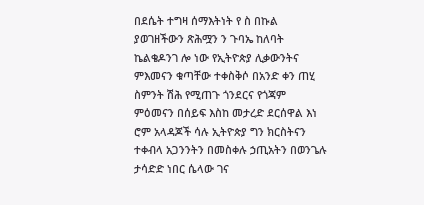በደሴት ተግዛ ሰማእትነት የ ስ በኩል ያወገዘችውን ጽሕሟን ን ጉባኤ ከለባት ኬልቄዶንገ ሎ ነው የኢትዮጵያ ሊቃውንትና ምእመናን ቁጣቸው ተቀስቅሶ በአንድ ቀን ጠሂ ስምንት ሽሕ የሚጠጉ ጎንደርና የጎጃም ምዕመናን በሰይፍ እስከ መታረድ ደርሰዋል እነ ሮም አላዳጆች ሳሉ ኢትዮጵያ ግን ክርስትናን ተቀብላ አጋንንትን በመስቀሉ ኃጢአትን በወንጌሉ ታሳድድ ነበር ሴላው ገና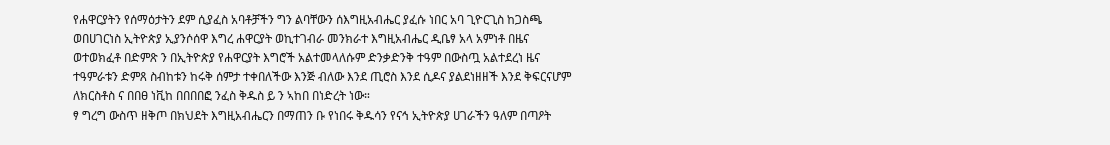የሐዋርያትን የሰማዕታትን ደም ሲያፈስ አባቶቻችን ግን ልባቸውን ሰእግዚአብሔር ያፈሱ ነበር አባ ጊዮርጊስ ከጋስጫ ወበሀገርነስ ኢትዮጵያ ኢያንሶሰዋ እግረ ሐዋርያት ወኪተገብራ መንክራተ እግዚአብሔር ዲቤፃ አላ አምነቶ በዜና ወተወክፈቶ በድምጽ ን በኢትዮጵያ የሐዋርያት እግሮች አልተመላለሱም ድንቃድንቅ ተዓም በውስጧ አልተደረነ ዜና ተዓምራቱን ድምጸ ስብከቱን ከሩቅ ሰምታ ተቀበለችው እንጅ ብለው እንደ ጢሮስ እንደ ሲዶና ያልደነዘዘች እንደ ቅፍርናሆም ለክርስቶስ ና በበፀ ነቪከ በበበበፎ ንፈስ ቅዱስ ይ ን ኣከበ በነድረት ነው።
ፃ ግረግ ውስጥ ዘቅጦ በክህደት እግዚአብሔርን በማጠን ቡ የነበሩ ቅዱሳን የናኅ ኢትዮጵያ ሀገራችን ዓለም በጣዖት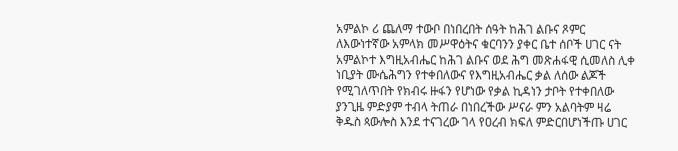አምልኮ ሪ ጨለማ ተውቦ በነበረበት ሰዓት ከሕገ ልቡና ጾምር ለእውነተኛው አምላክ መሥዋዕትና ቁርባንን ያቀር ቤተ ሰቦች ሀገር ናት አምልኮተ እግዚአብሔር ከሕገ ልቡና ወደ ሕግ መጽሐፋዊ ሲመለስ ሊቀ ነቢያት ሙሴሕግን የተቀበለውና የእግዚአብሔር ቃል ለሰው ልጆች የሚገለጥበት የክብሩ ዙፋን የሆነው የቃል ኪዳነን ታቦት የተቀበለው ያንጊዜ ምድያም ተብላ ትጠራ በነበረችው ሥናራ ምን አልባትም ዛሬ ቅዱስ ጳውሎስ እንደ ተናገረው ገላ የዐረብ ክፍለ ምድርበሆነችጡ ሀገር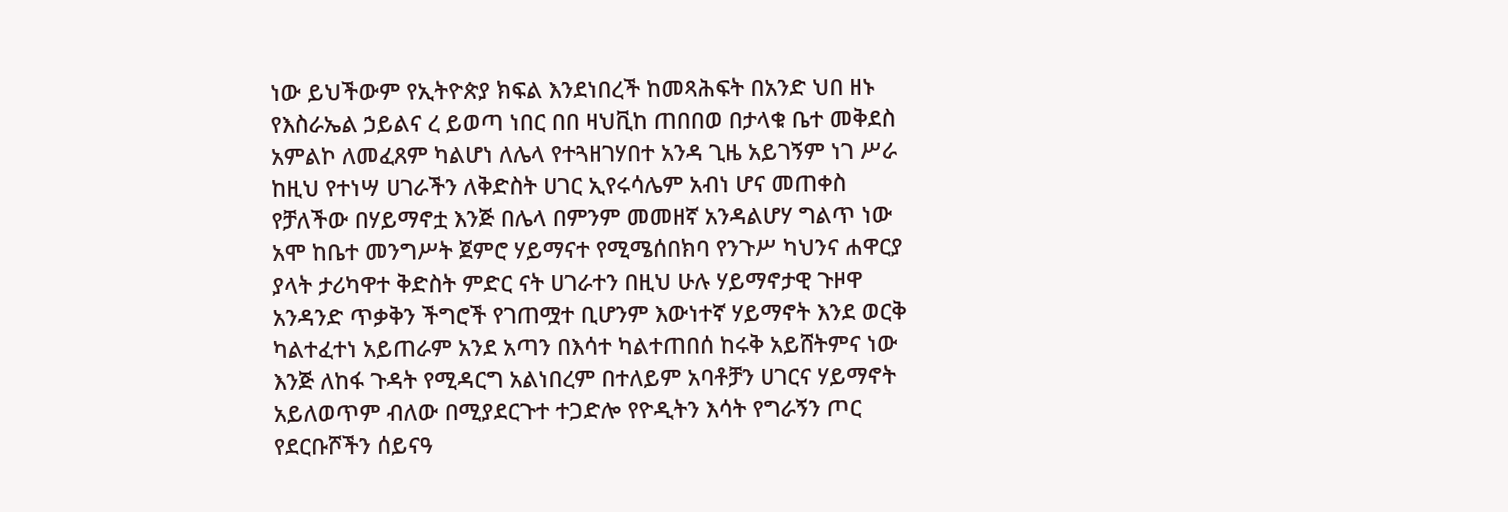ነው ይህችውም የኢትዮጵያ ክፍል እንደነበረች ከመጻሕፍት በአንድ ህበ ዘኑ የእስራኤል ኃይልና ረ ይወጣ ነበር በበ ዛህቪከ ጠበበወ በታላቁ ቤተ መቅደስ አምልኮ ለመፈጸም ካልሆነ ለሌላ የተጓዘገሃበተ አንዳ ጊዜ አይገኝም ነገ ሥራ ከዚህ የተነሣ ሀገራችን ለቅድስት ሀገር ኢየሩሳሌም አብነ ሆና መጠቀስ የቻለችው በሃይማኖቷ እንጅ በሌላ በምንም መመዘኛ አንዳልሆሃ ግልጥ ነው አሞ ከቤተ መንግሥት ጀምሮ ሃይማናተ የሚሜሰበክባ የንጉሥ ካህንና ሐዋርያ ያላት ታሪካዋተ ቅድስት ምድር ናት ሀገራተን በዚህ ሁሉ ሃይማኖታዊ ጉዞዋ አንዳንድ ጥቃቅን ችግሮች የገጠሟተ ቢሆንም እውነተኛ ሃይማኖት እንደ ወርቅ ካልተፈተነ አይጠራም አንደ አጣን በእሳተ ካልተጠበሰ ከሩቅ አይሸትምና ነው እንጅ ለከፋ ጉዳት የሚዳርግ አልነበረም በተለይም አባቶቻን ሀገርና ሃይማኖት አይለወጥም ብለው በሚያደርጉተ ተጋድሎ የዮዲትን እሳት የግራኝን ጦር የደርቡሾችን ሰይናዓ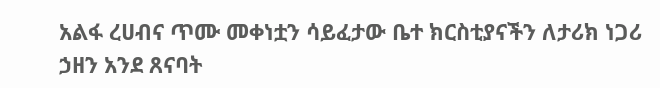አልፋ ረሀብና ጥሙ መቀነቷን ሳይፈታው ቤተ ክርስቲያናችን ለታሪክ ነጋሪ ኃዘን አንደ ጸናባት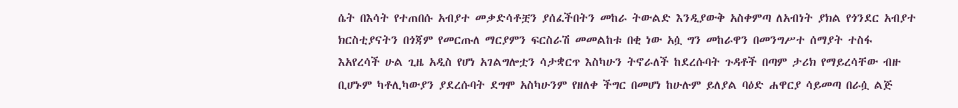ሴት በእሳት የተጠበሱ አብያተ መቃድሳቶቿን ያሰፈችበትን መከራ ትውልድ እንዲያውቅ አስቀምጣ ለአብነት ያክል የጎንደር አብያተ ክርስቲያናትን በጎጃም የመርጡለ ማርያምን ፍርስራሽ መመልከቱ በቂ ነው አሷ ግን መከራዋን በመንግሥተ ሰማያት ተስፋ እአየረሳች ሁል ጊዜ አዲስ የሆነ አገልግሎቷን ሳታቋርጥ እስካሁን ትኖራለች ከደረሱባት ጉዳቶች በጣም ታሪክ የማይረሳቸው ብዙ ቢሆኑም ካቶሊካውያን ያደረሱባት ደግሞ አስካሁንም የዘለቀ ችግር በመሆነ ከሁሉም ይለያል ባዕድ ሐዋርያ ሳይመጣ በራሷ ልጅ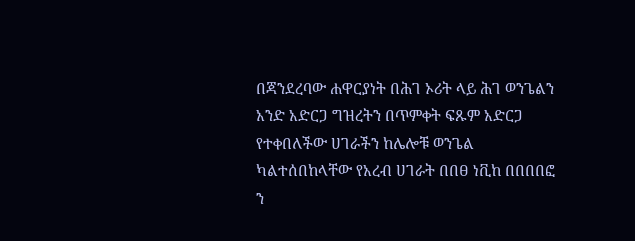በጃንደረባው ሐዋርያነት በሕገ ኦሪት ላይ ሕገ ወንጌልን አንድ አድርጋ ግዝረትን በጥምቀት ፍጹም አድርጋ የተቀበለችው ሀገራችን ከሌሎቹ ወንጌል ካልተሰበከላቸው የአረብ ሀገራት በበፀ ነቪከ በበበበፎ ን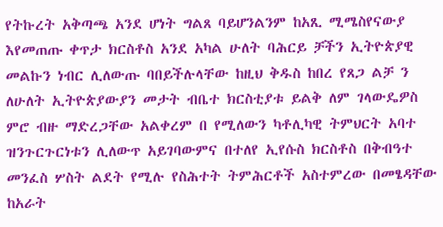የትኩረት አቅጣጫ አንደ ሆነት ግልጸ ባይሆንልንም ከአጺ ሚሜስየናውያ እየመጠጡ ቀጥታ ክርስቶስ አንደ አካል ሁለት ባሕርይ ቻችን ኢትዮጵያዊ መልኩን ነብር ሊለውጡ ባበይችሉላቸው ከዚህ ቅዱስ ከበረ የጸጋ ልቻ ን ለሁለት ኢትዮጵያውያን መታት ብቤተ ክርስቲያቱ ይልቅ ለም ገላውዴዎስ ምሮ ብዙ ማድረጋቸው አልቀረም በ የሚለውን ካቶሊካዊ ትምህርት አባተ ዝንጉርጉርነቱን ሊለውጥ አይገባውምና በተለየ ኢየሱስ ክርስቶስ በቅብዓተ መንፈስ ሦስት ልደት የሚሉ የስሕተት ትምሕርቶች አስተምረው በመፄዳቸው ከአራት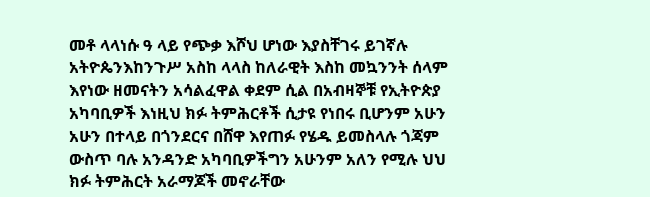መቶ ላላነሱ ዓ ላይ የጭቃ እሾህ ሆነው እያስቸገሩ ይገኛሉ አትዮጴንእከንጉሥ አስከ ላላስ ከለራዊት እስከ መኳንንት ሰላም እየነው ዘመናትን አሳልፈዋል ቀደም ሲል በአብዛኞቹ የኢትዮጵያ አካባቢዎች እነዚህ ክፉ ትምሕርቶች ሲታዩ የነበሩ ቢሆንም አሁን አሁን በተላይ በጎንደርና በሸዋ እየጠፉ የሄዱ ይመስላሉ ጎጃም ውስጥ ባሉ አንዳንድ አካባቢዎችግን አሁንም አለን የሚሉ ህህ ክፉ ትምሕርት አራማጆች መኖራቸው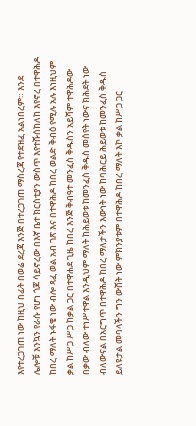እየተረጋገጠ ነው ከዚህ በፊት በወሬ ደረጃ እንጅ በተረጋገጠ ማስረጃ የተደዝፈ አልነበረም። እንደ ሌሎቹ እንኳን የራሱ የሆነ ጎጆ ሳይኖረው በእኛ ቤተ ክርስቲያን ውስጥ እየተሹሰከለከ እየኖረ በተዋሕዶ ከበረ ማለት ኑፋቄ ነው ብሎ ጻፈ ወል አብ ገጽ እና በተዋሕዶ ከበረ ወልድ ቅብዕ የሚሉ አሉ እነዚህም ቃል ከሥጋ ሥጋ ከቃል ጋር በተዋሐደ ጊዜ ከበረ እንጅ ቅብዓተ መንፈስ ቅዱስን አይሻም ተዋሕዶው በቃው ብለው ተነሥተዋል እንዲህም ማለት ከሕይወቱ ከመንፈስ ቅዱስ መሰየት ነውና ክሕደት ነው ብለውናል በአርግጥ በተዋሕዶ ከበረ ማለታችን እውነት ነው ከባሕርይ ሕይወቱ ከመንፈስ ቅዱስ ይለዩታል መባላችን ግን ውሸት ነው ምክንያቱም በተዋሕዶ ከበረ ማለት እኮ ቃል ከሥጋ ጋር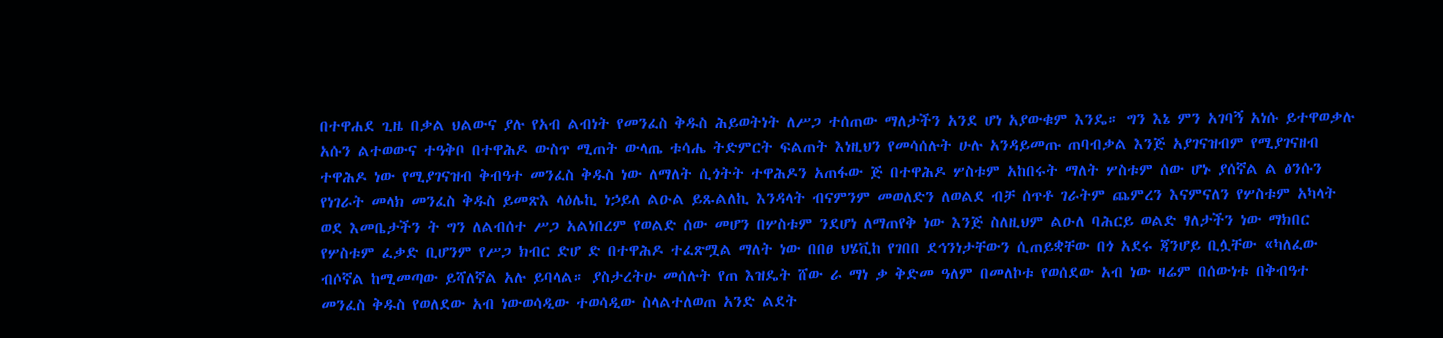በተዋሐደ ጊዜ በቃል ህልውና ያሉ የአብ ልብነት የመንፈስ ቅዱስ ሕይወትነት ለሥጋ ተሰጠው ማለታችን አንደ ሆነ አያውቁም እንዴ። ግን እኔ ምን አገባኝ አነሱ ይተዋወቃሉ አሱን ልተወውና ተዓቅቦ በተዋሕዶ ውስጥ ሚጠት ውላጤ ቱሳሔ ትድምርት ፍልጠት እነዚህን የመሳሰሉት ሁሉ አንዳይመጡ ጠባብቃል እንጅ አያገናዝብም የሚያገናዘብ ተዋሕዶ ነው የሚያገናዝብ ቅብዓተ መንፈስ ቅዱስ ነው ለማለት ሲጎትት ተዋሕዶን አጠፋው ጅ በተዋሕዶ ሦስቱም አከበሩት ማለት ሦስቱም ሰው ሆኑ ያሰኛል ል ፅንሱን የነገራት መላክ መንፈስ ቅዱስ ይመጽእ ላዕሌኪ ነኃይለ ልዑል ይጹልለኪ እንዳላት ብናምንም መወለድን ለወልደ ብቻ ሰጥቶ ገራትም ጨምረን እናምናለን የሦስቱም አካላት ወደ እመቤታችን ት ግን ለልብሰተ ሥጋ አልነበረም የወልድ ሰው መሆን በሦስቱም ንደሆነ ለማጠየቅ ነው እንጅ ስለዚህም ልዑለ ባሕርይ ወልድ ፃለታችን ነው ማክበር የሦስቱም ፈቃድ ቢሆንም የሥጋ ክብር ድሆ ድ በተዋሕዶ ተፈጽሟል ማለት ነው በበፀ ህሄቪከ የገበበ ደኅንነታቸውን ሲጠይቋቸው በጎ አደሩ ጃንሆይ ቢሏቸው «ካለፈው ብሶኛል ከሚመጣው ይሻለኛል አሉ ይባላል። ያስታረትሁ መሰሉት የጠ እዝዴት ሸው ራ ማነ ቃ ቅድመ ዓለም በመለኮቱ የወሰደው አብ ነው ዛሬም በሰውነቱ በቅብዓተ መንፈስ ቅዱስ የወለደው አብ ነውወሳዲው ተወሳዲው ስላልተለወጠ አንድ ልደት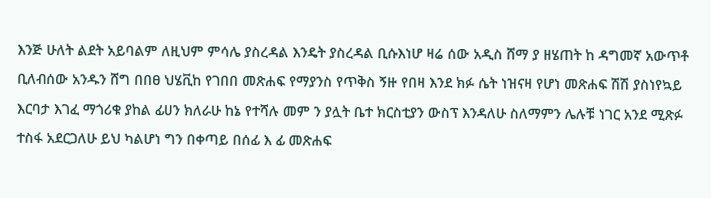እንጅ ሁለት ልደት አይባልም ለዚህም ምሳሌ ያስረዳል እንዴት ያስረዳል ቢሱእነሆ ዛሬ ሰው አዲስ ሸማ ያ ዘሄጠት ከ ዳግመኛ አውጥቶ ቢለብሰው አንዱን ሸግ በበፀ ህሄቪከ የገበበ መጽሐፍ የማያንስ የጥቅስ ኝዙ የበዛ እንደ ክፉ ሴት ነዝናዛ የሆነ መጽሐፍ ሽሽ ያስነየኳይ እርባታ እገፈ ማጎሪቁ ያከል ፊሀን ክለራሁ ከኔ የተሻሉ መም ን ያሏት ቤተ ክርስቲያን ውስፕ እንዳለሁ ስለማምን ሌሉቹ ነገር አንደ ሚጽፉ ተስፋ አደርጋለሁ ይህ ካልሆነ ግን በቀጣይ በሰፊ እ ፊ መጽሐፍ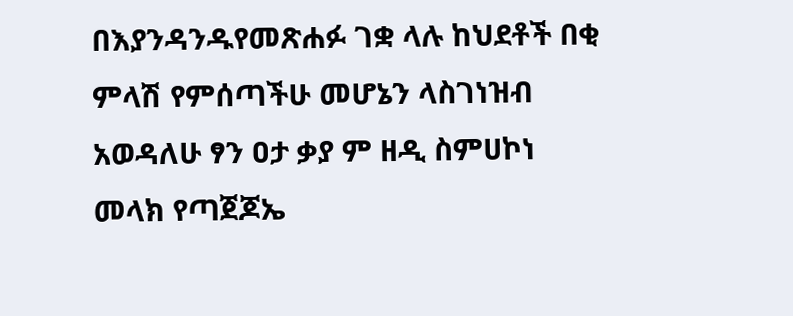በእያንዳንዱየመጽሐፉ ገቋ ላሉ ከህደቶች በቂ ምላሽ የምሰጣችሁ መሆኔን ላስገነዝብ አወዳለሁ ፃን ዐታ ቃያ ም ዘዲ ስምሀኮነ መላክ የጣጀጆኤ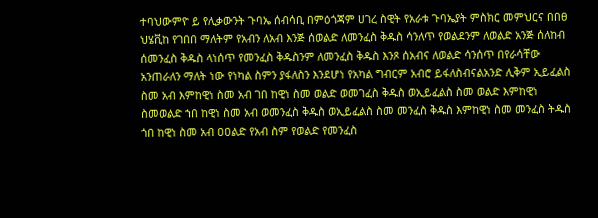ተባህውምዮ ይ የሊቃውንት ጉባኤ ሰብሳቢ በምዕጎጃም ሀገረ ስዊት የአራቱ ጉባኤያት ምስክር መምህርና በበፀ ህሄቪከ የገበበ ማለትም የአብን ለአብ እንጅ ሰወልድ ለመንፈስ ቅዱስ ሳንለጥ የወልደንም ለወልድ አንጅ ሰለከብ ሰመንፈስ ቅዱስ ላነሰጥ የመንፈስ ቅዱስንም ለመንፈስ ቅዱስ እንጾ ሰአብና ለወልድ ሳንሰጥ በየራሳቸው አንጠራለን ማለት ነው የነካል ስምን ያፋለስን እንደሆነ የአካል ግብርም አብሮ ይፋለስብናልአንድ ሊቅም ኢይፈልስ ስመ አብ እምከዊነ ስመ አብ ገበ ከዊነ ስመ ወልድ ወመገፈስ ቅዱስ ወኢይፈልስ ስመ ወልድ እምከዊነ ስመወልድ ኀበ ከዊነ ስመ አብ ወመንፈስ ቅዱስ ወኢይፈልስ ስመ መንፈስ ቅዱስ እምከዊነ ስመ መንፈስ ትዱስ ጎበ ከዊነ ስመ አብ ዐዐልድ የአብ ስም የወልድ የመንፈስ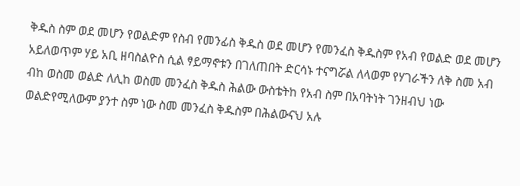ቅዱስ ስም ወደ መሆን የወልድም የስብ የመንፊስ ቅዱስ ወደ መሆን የመንፈስ ቅዱስም የአብ የወልድ ወደ መሆን አይለወጥም ሃይ አቢ ዘባስልዮስ ሲል ፃይማኖቱን በገለጠበት ድርሳኑ ተናግሯል ለላወም የሃገራችን ለቅ ስመ አብ ብከ ወስመ ወልድ ለሊከ ወስመ መንፈስ ቅዱስ ሕልው ውስቴትከ የአብ ስም በአባትነት ገንዘብህ ነው ወልድየሚለውም ያንተ ስም ነው ስመ መንፈስ ቅዱስም በሕልውናህ አሉ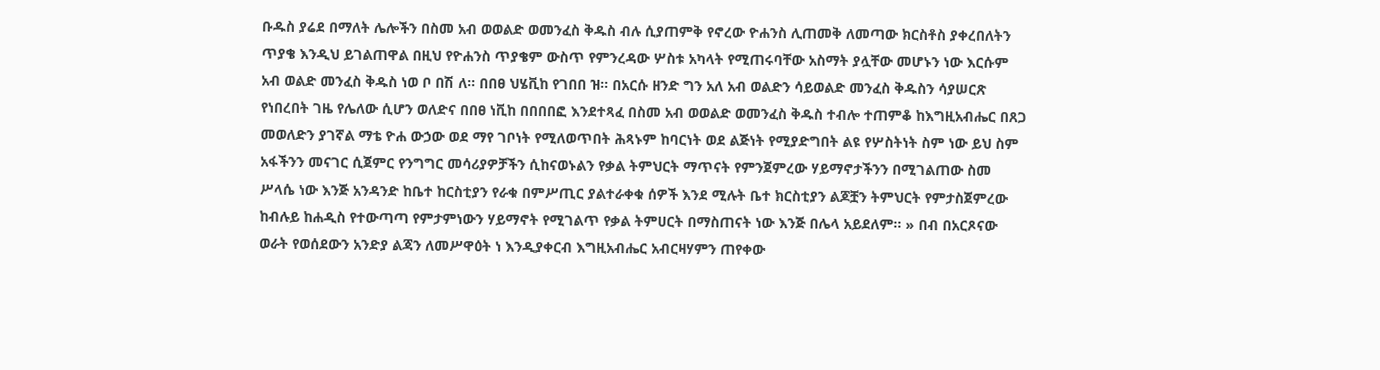ቡዱስ ያሬደ በማለት ሌሎችን በስመ አብ ወወልድ ወመንፈስ ቅዱስ ብሉ ሲያጠምቅ የኖረው ዮሐንስ ሊጠመቅ ለመጣው ክርስቶስ ያቀረበለትን ጥያቄ እንዲህ ይገልጠዋል በዚህ የዮሐንስ ጥያቄም ውስጥ የምንረዳው ሦስቱ አካላት የሚጠሩባቸው አስማት ያሏቸው መሆኑን ነው እርሱም አብ ወልድ መንፈስ ቅዱስ ነወ ቦ በሽ ለ። በበፀ ህሄቪከ የገበበ ዝ። በአርሱ ዘንድ ግን አለ አብ ወልድን ሳይወልድ መንፈስ ቅዱስን ሳያሠርጽ የነበረበት ገዜ የሌለው ሲሆን ወለድና በበፀ ነቪከ በበበበፎ እንደተጻፈ በስመ አብ ወወልድ ወመንፈስ ቅዱስ ተብሎ ተጠምቆ ከእግዚአብሔር በጸጋ መወለድን ያገኛል ማቴ ዮሐ ውኃው ወደ ማየ ገቦነት የሚለወጥበት ሕጻኑም ከባርነት ወደ ልጅነት የሚያድግበት ልዩ የሦስትነት ስም ነው ይህ ስም አፋችንን መናገር ሲጀምር የንግግር መሳሪያዎቻችን ሲከናወኑልን የቃል ትምህርት ማጥናት የምንጀምረው ሃይማኖታችንን በሚገልጠው ስመ ሥላሴ ነው እንጅ አንዳንድ ከቤተ ከርስቲያን የራቁ በምሥጢር ያልተራቀቁ ሰዎች እንደ ሚሉት ቤተ ክርስቲያን ልጆቿን ትምህርት የምታስጀምረው ከብሉይ ከሐዲስ የተውጣጣ የምታምነውን ሃይማኖት የሚገልጥ የቃል ትምሀርት በማስጠናት ነው እንጅ በሌላ አይደለም። » በብ በአርጾናው ወራት የወሰደውን አንድያ ልጃን ለመሥዋዕት ነ እንዲያቀርብ እግዚአብሔር አብርዛሃምን ጠየቀው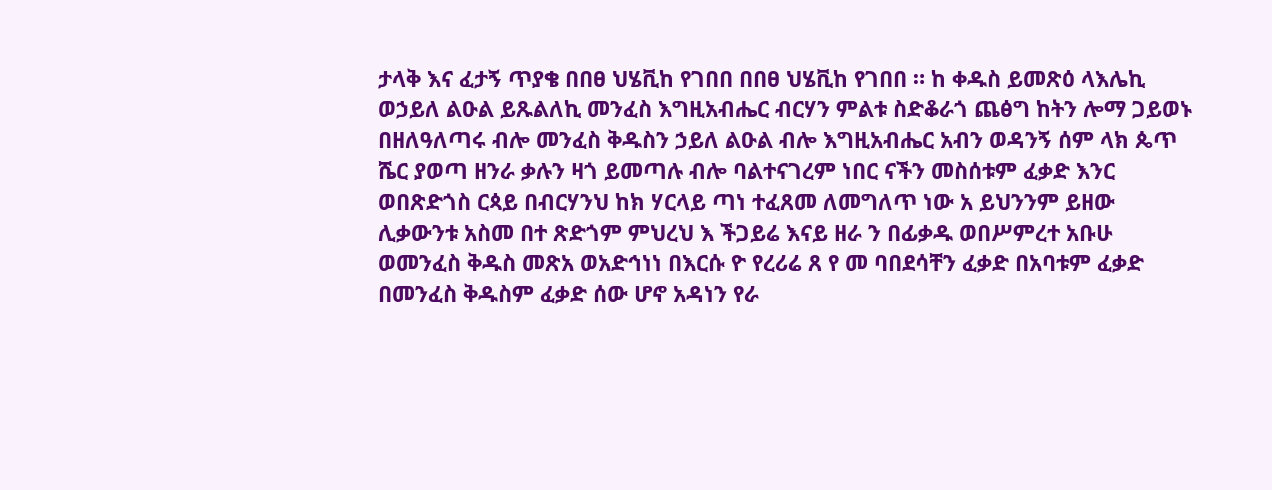ታላቅ እና ፈታኝ ጥያቄ በበፀ ህሄቪከ የገበበ በበፀ ህሄቪከ የገበበ ። ከ ቀዱስ ይመጽዕ ላእሌኪ ወኃይለ ልዑል ይጹልለኪ መንፈስ እግዚአብሔር ብርሃን ምልቱ ስድቆራጎ ጨፅግ ከትን ሎማ ጋይወኑ በዘለዓለጣሩ ብሎ መንፈስ ቅዱስን ኃይለ ልዑል ብሎ እግዚአብሔር አብን ወዳንኝ ሰም ላክ ጴጥ ሼር ያወጣ ዘንራ ቃሉን ዛጎ ይመጣሉ ብሎ ባልተናገረም ነበር ናችን መስሰቱም ፈቃድ እንር ወበጽድጎስ ርጳይ በብርሃንህ ከክ ሃርላይ ጣነ ተፈጸመ ለመግለጥ ነው አ ይህንንም ይዘው ሊቃውንቱ አስመ በተ ጽድጎም ምህረህ እ ችጋይሬ እናይ ዘራ ን በፊቃዱ ወበሥምረተ አቡሁ ወመንፈስ ቅዱስ መጽአ ወአድኅነነ በእርሱ ዮ የረሪሬ ጸ የ መ ባበደሳቸን ፈቃድ በአባቱም ፈቃድ በመንፈስ ቅዱስም ፈቃድ ሰው ሆኖ አዳነን የራ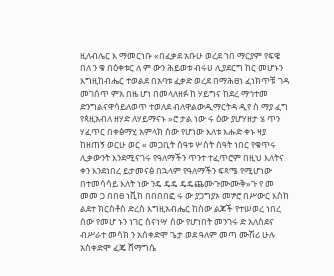ዚለብሌር እ ማመርነቡ «በፈቃደ አቡሁ ወረደ ኀበ ማርያም የፍዌ በለ ን ቁ በዕቀቱር ለ ም ውን ሕይወቱ ብሩሀ ሊያደርግ ከር መሆኑን እግዚከብሔር ተወልደ በአባቱ ፈቃድ ወረደ በማሕፀነ ፈነክጥቹ ገዳ መገሰጥ ምአ በዜ ሆነ በመላለዘፉ ከ ሃይግና ከደረ ማኅተመ ድንግልናዋሳይለወጥ ተወለደ ብለዋልውዲማርትዳ ዲየ ስ ማያ ፈግ የጳዚአብለ ዘሃድ ለሃይማናኑ »ሮ ታል ነው ሩ ዕው ያሆሃዘታ ሄ ጥን ሃፈጥር በቀፅማሂ አምላክ ሰው የሆነው እለቱ እሑድ ቀኑ ዛያ ከዘጠኝ ወርሁ ወር « መጋቢት ሰዓቱ ሦስት ሰዓት ነበር የቁጥሩ ሊቃውንት እንደሚናገሩ የዓለማችን ጥንተ ተፈጥሮም በዚህ እለትና ቀን እንደነበረ ይታመናፅ በኋላም የዓለማችን ፍጻሜ የሚሆነው በተመሳሳይ እለት ነው ንዴ ዴዴ ዴዴጨሙጉሙሙቅ»ጉ የ መ መመ ጋ በበፀ ነቪከ በበበበፎ ሩ ው ያጋግያኦ መፇሮ በሥውር እስከ ልደተ ክርስቶስ ድረስ እግዚአብሔር ከስው ልጆች የተሠወረ ነበረ ሰው የመሆ ኑን ነገር ስናነሣ ሰው የሆነበት መንገሩ ድ አለስደና ብሥራተ መሳክ ን አሰቀድሞ ጌታ ወደ ዓለም መጣ ሙሽሪ ሁሉ አስቀድሞ ፈጄ ሸማግሴ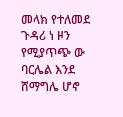መላክ የተለመደ ጉዳሪ ነ ዞን የሚያጥጭ ው ባርሌል እንደ ሸማግሌ ሆኖ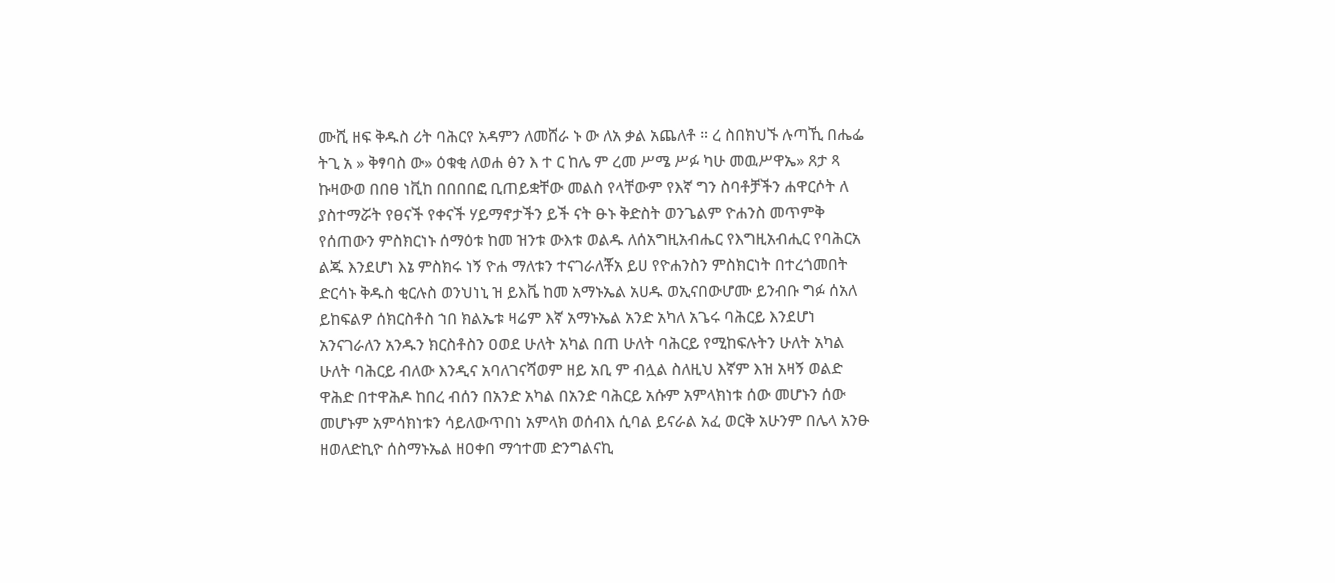ሙሺ ዘፍ ቅዱስ ሪት ባሕርየ አዳምን ለመሸራ ኑ ው ለአ ቃል አጨለቶ ። ረ ስበክህኙ ሉጣኺ በሔፌ ትጊ አ » ቅፃባስ ው» ዕቁቂ ለወሐ ፅን እ ተ ር ከሌ ም ረመ ሥሜ ሥፉ ካሁ መዉሥዋኤ» ጸታ ጻ ኩዛውወ በበፀ ነቪከ በበበበፎ ቢጠይቋቸው መልስ የላቸውም የእኛ ግን ስባቶቻችን ሐዋርሶት ለ ያስተማሯት የፀናች የቀናች ሃይማኖታችን ይች ናት ፁኑ ቅድስት ወንጌልም ዮሐንስ መጥምቅ የሰጠውን ምስክርነኑ ሰማዕቱ ከመ ዝንቱ ውእቱ ወልዱ ለሰአግዚአብሔር የእግዚአብሒር የባሕርአ ልጁ እንደሆነ እኔ ምስክሩ ነኝ ዮሐ ማለቱን ተናገራለቾአ ይሀ የዮሐንስን ምስክርነት በተረጎመበት ድርሳኑ ቅዱስ ቂርሉስ ወንህነኒ ዝ ይእቬ ከመ አማኑኤል አሀዱ ወኢናበውሆሙ ይንብቡ ግፉ ሰአለ ይከፍልዎ ሰክርስቶስ ኀበ ክልኤቱ ዛሬም እኛ አማኑኤል አንድ አካለ አጌሩ ባሕርይ እንደሆነ አንናገራለን አንዱን ክርስቶስን ዐወደ ሁለት አካል በጠ ሁለት ባሕርይ የሚከፍሉትን ሁለት አካል ሁለት ባሕርይ ብለው እንዲና አባለገናሻወም ዘይ አቢ ም ብሏል ስለዚህ እኛም እዝ አዛኝ ወልድ ዋሕድ በተዋሕዶ ከበረ ብሰን በአንድ አካል በአንድ ባሕርይ አሱም አምላክነቱ ሰው መሆኑን ሰው መሆኑም አምሳክነቱን ሳይለውጥበነ አምላክ ወሰብእ ሲባል ይናራል አፈ ወርቅ አሁንም በሌላ አንፁ ዘወለድኪዮ ሰስማኑኤል ዘዐቀበ ማኅተመ ድንግልናኪ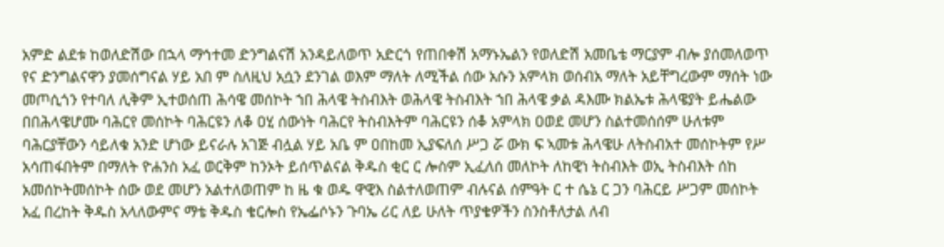አምድ ልደቱ ከወለድሽው በኋላ ማኅተመ ድንግልናሽ አንዳይለወጥ አድርጎ የጠበቀሽ አማኑኤልን የወለድሽ አመቤቴ ማርያም ብሎ ያሰመለወጥ የና ድንግልናዋን ያመሰግናል ሃይ አበ ም ስለዚህ አሷን ደንገል ወእም ማለት ለሚችል ሰው አሱን አምላክ ወሰብአ ማለት አይቸግረውም ማሰት ነው መጦሲጎን የተባለ ሊቅም ኢተወሰጠ ሕሳዌ መሰኮት ኀበ ሕላዌ ትስብእት ወሕላዌ ትስብእት ኀበ ሕላዌ ቃል ዳእሙ ክልኤቱ ሕላዌያት ይሔልው በበሕላዌሆሙ ባሕርየ መሰኮት ባሕርዩን ለቆ ዐሂ ሰውነት ባሕርየ ትስብእትም ባሕርዩን ሰቆ አምላክ ዐወደ መሆን ስልተመሰሰም ሁለቱም ባሕርያቸውን ሳይለቁ አንድ ሆነው ይናራሉ አገጅ ብሏል ሃይ አቤ ም ዐበከመ ኢያፍለሰ ሥጋ ሯ ውክ ፍ ኣመቱ ሕላዌሁ ለትስብአተ መሰኮትም የሥ አሳጠፋበትም በማለት ዮሐንስ አፈ ወርቅም ከንኦት ይሰጥልናል ቅዱስ ቂር ር ሎስም ኢፈለሰ መለኮት ለከዊነ ትስብእት ወኢ ትስብእት ሰከ አመሰኮትመሰኮት ሰው ወደ መሆን አልተለወጠም ከ ዜ ቁ ወዱ ዋዊእ ስልተለወጠም ብሉናል ሰምዓት ር ተ ሴኔ ር ጋን ባሕርይ ሥጋም መሰኮት አፈ በረከት ቅዱስ አላለውምና ማቴ ቅዱስ ቄርሎስ የኤፌሶኑን ጉባኤ ሪር ለይ ሁለት ጥያቄዎችን ስንስቶለታል ለብ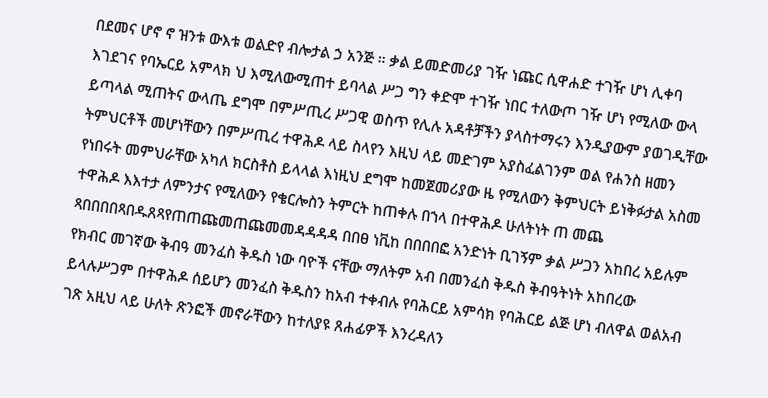በደመና ሆኖ ኖ ዝንቱ ውእቱ ወልድየ ብሎታል ኃ አንጅ ። ቃል ይመድመሪያ ገዥ ነጩር ሲዋሐድ ተገዥ ሆነ ሊቀባ እገደገና የባኤርይ አምላክ ህ እሚለውሚጠተ ይባላል ሥጋ ግን ቀድሞ ተገዥ ነበር ተለውጦ ገዥ ሆነ የሚለው ውላ ይጣላል ሚጠትና ውላጤ ደግሞ በምሥጢረ ሥጋዊ ወስጥ የሊሉ አዳቶቻችን ያላስተማሩን እንዲያውም ያወገዲቸው ትምህርቶች መሆነቸውን በምሥጢረ ተዋሕዶ ላይ ስላየን እዚህ ላይ መድገም አያስፈልገንም ወል የሐንስ ዘመን የነበሩት መምህራቸው አካለ ክርስቶስ ይላላል እነዚህ ደግሞ ከመጀመሪያው ዜ የሚለውን ቅምህርት ይነቅፉታል አስመ ተዋሕዶ እእተታ ለምንታና የሚለውን የቄርሎስን ትምርት ከጠቀሉ በኀላ በተዋሕዶ ሁለትነት ጠ መጨ ጻበበበበጻበዱጸጻየጠጠጩመጠጩመመዳዳዳዳ በበፀ ነቪከ በበበበፎ አንድነት ቢገኝም ቃል ሥጋን አከበረ አይሉም የክብር መገኛው ቅብዓ መንፈስ ቅዱስ ነው ባዮች ናቸው ማለትም አብ በመንፈስ ቅዱስ ቅብዓትነት አከበረው ይላሉሥጋም በተዋሕዶ ሰይሆን መንፈስ ቅዱስን ከአብ ተቀብሉ የባሕርይ አምሳክ የባሕርይ ልጅ ሆነ ብለዋል ወልአብ ገጽ አዚህ ላይ ሁለት ጽንፎች መኖራቸውን ከተለያዩ ጸሐፊዎች እንረዳለን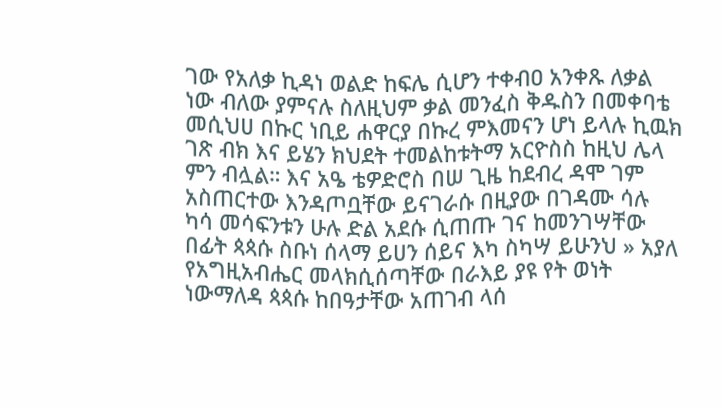ገው የአለቃ ኪዳነ ወልድ ከፍሌ ሲሆን ተቀብዐ አንቀጹ ለቃል ነው ብለው ያምናሉ ስለዚህም ቃል መንፈስ ቅዱስን በመቀባቴ መሲህሀ በኩር ነቢይ ሐዋርያ በኩረ ምእመናን ሆነ ይላሉ ኪዉክ ገጽ ብክ እና ይሄን ክህደት ተመልከቱትማ አርዮስስ ከዚህ ሌላ ምን ብሏል። እና አዔ ቴዎድሮስ በሠ ጊዜ ከደብረ ዳሞ ገም አስጠርተው እንዳጦቧቸው ይናገራሱ በዚያው በገዳሙ ሳሉ ካሳ መሳፍንቱን ሁሉ ድል አደሱ ሲጠጡ ገና ከመንገሣቸው በፊት ጳጳሱ ስቡነ ሰላማ ይሀን ሰይና እካ ስካሣ ይሁንህ » አያለ የአግዚአብሔር መላክሲሰጣቸው በራእይ ያዩ የት ወነት ነውማለዳ ጳጳሱ ከበዓታቸው አጠገብ ላሰ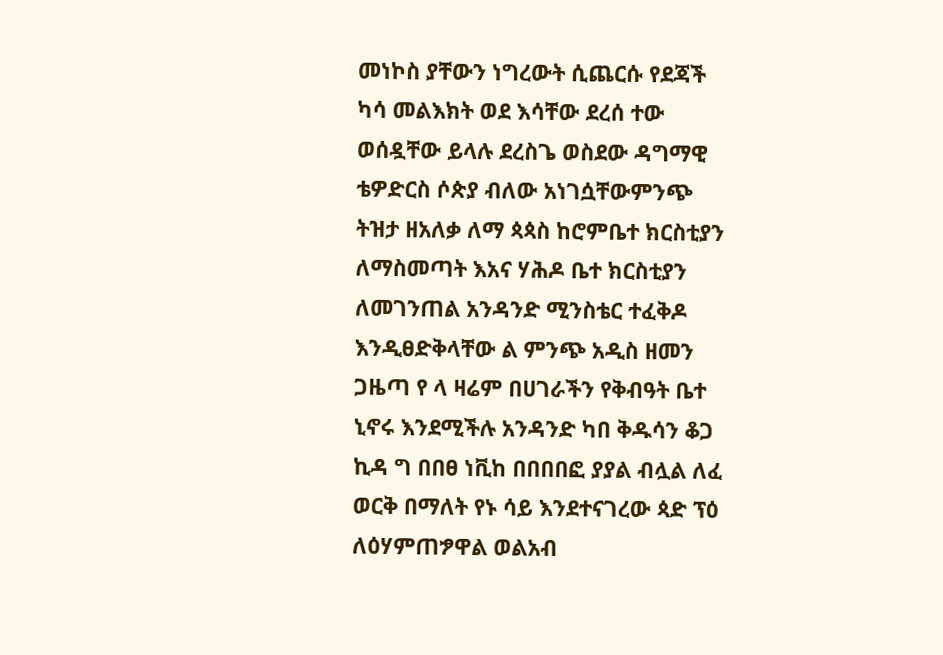መነኮስ ያቸውን ነግረውት ሲጨርሱ የደጃች ካሳ መልእክት ወደ እሳቸው ደረሰ ተው ወሰዷቸው ይላሉ ደረስጌ ወስደው ዳግማዊ ቴዎድርስ ሶጵያ ብለው አነገሷቸውምንጭ ትዝታ ዘአለቃ ለማ ጳጳስ ከሮምቤተ ክርስቲያን ለማስመጣት እአና ሃሕዶ ቤተ ክርስቲያን ለመገንጠል አንዳንድ ሚንስቴር ተፈቅዶ እንዲፀድቅላቸው ል ምንጭ አዲስ ዘመን ጋዜጣ የ ላ ዛሬም በሀገራችን የቅብዓት ቤተ ኒኖሩ እንደሚችሉ አንዳንድ ካበ ቅዱሳን ቆጋ ኪዳ ግ በበፀ ነቪከ በበበበፎ ያያል ብሏል ለፈ ወርቅ በማለት የኑ ሳይ እንደተናገረው ጳድ ፕዕ ለዕሃምጠፇዋል ወልአብ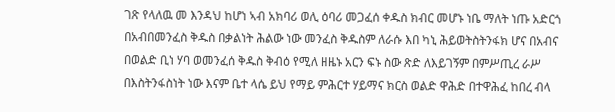ገጽ የላለዉ መ እንዳህ ከሆነ ኣብ አክባሪ ወሊ ዕባሪ መጋፈሰ ቀዱስ ክብር መሆኑ ነቤ ማለት ነጡ አድርጎ በአብበመንፈስ ቅዱስ በቃልነት ሕልው ነው መንፈስ ቅዱስም ለራሱ እበ ካኒ ሕይወትስትንፋክ ሆና በአብና በወልድ ቢነ ሃባ ወመንፈሰ ቅዱስ ቅብዕ የሚለ ዘዜኑ አርን ፍኑ ስው ጽድ ለእይገኝም በምሥጢረ ራሥ በእስትንፋስነት ነው እናም ቤተ ላሴ ይህ የማይ ምሕርተ ሃይማና ክርስ ወልድ ዋሕድ በተዋሕፈ ከበረ ብላ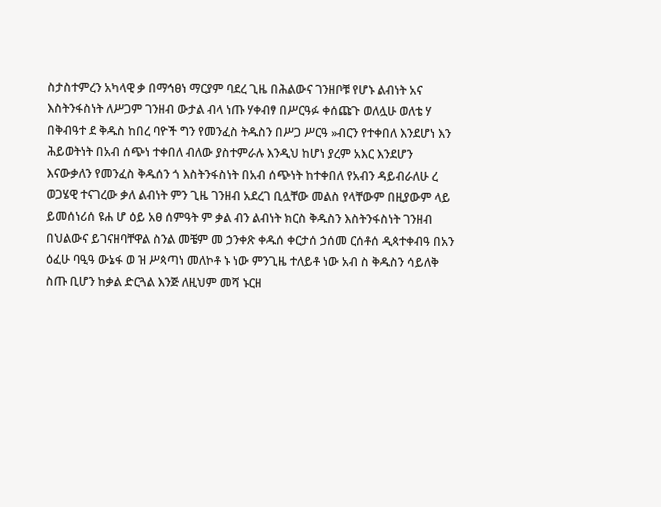ስታስተምረን አካላዊ ቃ በማኅፀነ ማርያም ባደረ ጊዜ በሕልውና ገንዘቦቹ የሆኑ ልብነት አና እስትንፋስነት ለሥጋም ገንዘብ ውታል ብላ ነጡ ሃቀብፃ በሥርዓፉ ቀሰጩጉ ወለሏሁ ወለቴ ሃ በቅብዓተ ደ ቅዱስ ከበረ ባዮች ግን የመንፈስ ትዱስን በሥጋ ሥርዓ »ብርን የተቀበለ እንደሆነ እን ሕይወትነት በአብ ሰጭነ ተቀበለ ብለው ያስተምራሉ እንዲህ ከሆነ ያረም አእር እንደሆን እናውቃለን የመንፈስ ቅዱሰን ጎ እስትንፋስነት በአብ ሰጭነት ከተቀበለ የአብን ዳይብራለሁ ረ ወጋሄዊ ተናገረው ቃለ ልብነት ምን ጊዜ ገንዘብ አደረገ ቢሏቸው መልስ የላቸውም በዚያውም ላይ ይመሰነሪሰ ዩሐ ሆ ዕይ አፀ ሰምዓት ም ቃል ብን ልብነት ክርስ ቅዱስን እስትንፋስነት ገንዘብ በህልውና ይገናዘባቸዋል ስንል መቼም መ ኃንቀጽ ቀዱሰ ቀርታሰ ኃሰመ ርሰቶሰ ዲጳተቀብዓ በአን ዕፈሁ ባዒዓ ውኔፋ ወ ዝ ሥጳጣነ መለኮቶ ኑ ነው ምንጊዜ ተለይቶ ነው አብ ስ ቅዱስን ሳይለቅ ስጡ ቢሆን ከቃል ድርጓል እንጅ ለዚህም መሻ ኑርዘ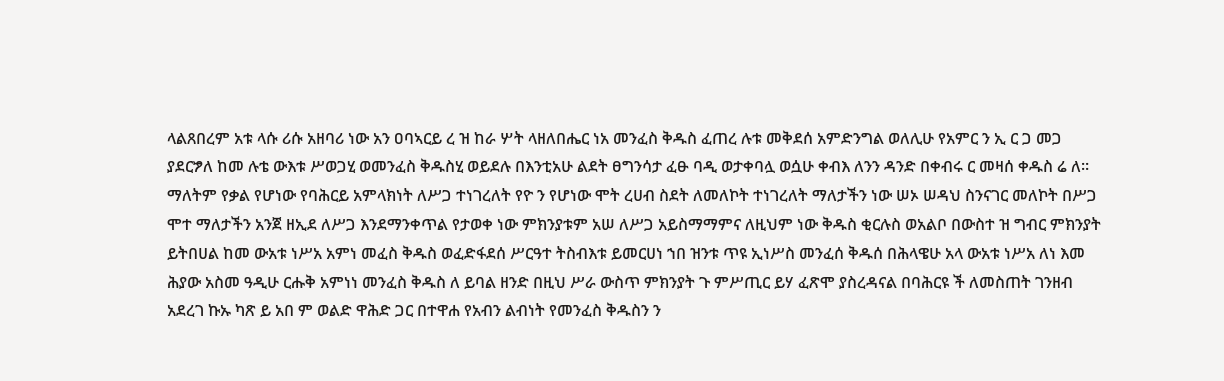ላልጸበረም አቱ ላሱ ሪሱ አዘባሪ ነው አን ዐባኣርይ ረ ዝ ከራ ሦት ላዘለበሔር ነአ መንፈስ ቅዱስ ፈጠረ ሉቱ መቅደሰ አምድንግል ወለሊሁ የአምር ን ኢ ር ጋ መጋ ያደርፇለ ከመ ሉቴ ውእቱ ሥወጋሂ ወመንፈስ ቅዱስሂ ወይደሉ በእንቲአሁ ልደት ፀግንሳታ ፈፁ ባዲ ወታቀባሏ ወሷሁ ቀብእ ለንን ዳንድ በቀብሩ ር መዛሰ ቀዱስ ሬ ለ። ማለትም የቃል የሆነው የባሕርይ አምላክነት ለሥጋ ተነገረለት የዮ ን የሆነው ሞት ረሀብ ስደት ለመለኮት ተነገረለት ማለታችን ነው ሠኦ ሠዳህ ስንናገር መለኮት በሥጋ ሞተ ማለታችን አንጀ ዘኢደ ለሥጋ እንደማንቀጥል የታወቀ ነው ምክንያቱም አሠ ለሥጋ አይስማማምና ለዚህም ነው ቅዱስ ቂርሉስ ወአልቦ በውስተ ዝ ግብር ምክንያት ይትበሀል ከመ ውአቱ ነሥአ አምነ መፈስ ቅዱስ ወፈድፋደሰ ሥርዓተ ትስብእቱ ይመርሀነ ኀበ ዝንቱ ጥዩ ኢነሥስ መንፈሰ ቅዱሰ በሕላዌሁ አላ ውአቱ ነሥአ ለነ እመ ሕያው አስመ ዓዲሁ ርሑቅ አምነነ መንፈስ ቅዱስ ለ ይባል ዘንድ በዚህ ሥራ ውስጥ ምክንያት ጉ ምሥጢር ይሃ ፈጽሞ ያስረዳናል በባሕርዩ ች ለመስጠት ገንዘብ አደረገ ኩኡ ካጽ ይ አበ ም ወልድ ዋሕድ ጋር በተዋሐ የአብን ልብነት የመንፈስ ቅዱስን ን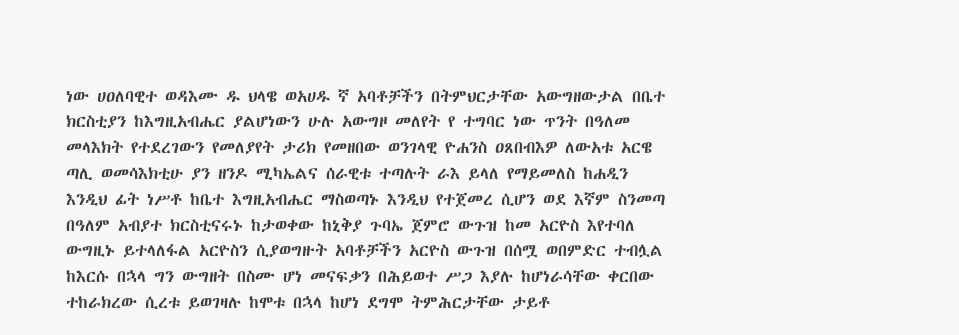ነው ሀዐለባዊተ ወዳእሙ ዱ ህላዌ ወአሀዱ ኛ አባቶቻችን በትምህርታቸው አውግዘውታል በቤተ ክርስቲያን ከእግዚአብሔር ያልሆነውን ሁሉ አውግዞ መለየት የ ተግባር ነው ጥንት በዓለመ መላእክት የተደረገውን የመለያየት ታሪክ የመዘበው ወንገላዊ ዮሐንስ ዐጸበብእዎ ለውአቱ አርዌ ጣሊ ወመሳእክቲሁ ያን ዘንዶ ሚካኤልና ሰራዊቱ ተጣሉት ራእ ይላለ የማይመለስ ከሐዲን እንዲህ ፊት ነሥቶ ከቤተ እግዚአብሔር ማስወጣኑ እንዲህ የተጀመረ ሲሆን ወደ እኛም ስንመጣ በዓለም አብያተ ክርስቲናሩኑ ከታወቀው ከኒቅያ ጉባኤ ጀምሮ ውጉዝ ከመ አርዮስ እየተባለ ውግዚኑ ይተላለፋል አርዮስን ሲያወግዙት አባቶቻችን አርዮስ ውጉዝ በሰሟ ወበምድር ተብሏል ከእርሱ በኋላ ግን ውግዘት በስሙ ሆነ መናፍቃን በሕይወተ ሥጋ እያሉ ከሆነራሳቸው ቀርበው ተከራክረው ሲረቱ ይወገዛሉ ከሞቱ በኋላ ከሆነ ደግሞ ትምሕርታቸው ታይቶ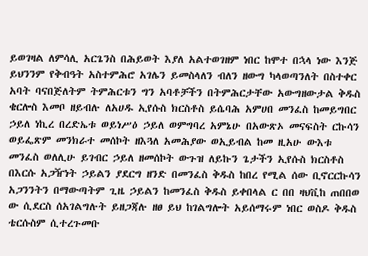ይወገዛል ለምሳሊ አርጌንስ በሕይወት እያለ አልተወገዘም ነበር ከሞተ በኋላ ነው እንጅ ይህንንም የቅብዓት አስተምሕሮ አገሌን ይመስላለን ብለን ዘውግ ካላወጣንለት በስተቀር አባት ባናበጅለትም ትምሕርቱን ግን አባቶቻችን በትምሕርታቸው አውግዘውታል ቅዱስ ቄርሎስ እመቦ ዘይብሉ ለአሀዱ ኢየሱስ ክርስቶስ ይሴባሕ አምሀበ መንፈስ ከመይግበር ኃይለ ነኪረ በረድኤቱ ወይነሥዕ ኃይለ ወምግባረ አምኔሁ በአውጽኦ መናፍስት ርኩሳን ወይፌጽም መንክራተ መሰኮት ዘእጓለ አመሕያው ወኢይብል ከመ ዚአሁ ውእቱ መንፈስ ወለሊሁ ይገብር ኃይለ ዘመሰኮት ውጉዝ ለይኩን ጌታችን ኢየሱስ ክርስቶስ በእርሱ አጋዥነት ኃይልን ያደርግ ዘንድ በመንፈስ ቅዱስ ከበረ የሚል ሰው ቢኖርርኩሳን አጋንንትን በማውጣትም ጊዜ ኃይልን ከመንፈስ ቅዱስ ይቀበላል ር በበ ዛህቪከ ጠበበወ ው ሲደርስ ሰአገልግሉት ይዘጋጃሉ ዘፀ ይህ ከገልግሎት አይሰማሩም ነበር ወስዶ ቅዱስ ቴርሱስም ሲተረጉመቡ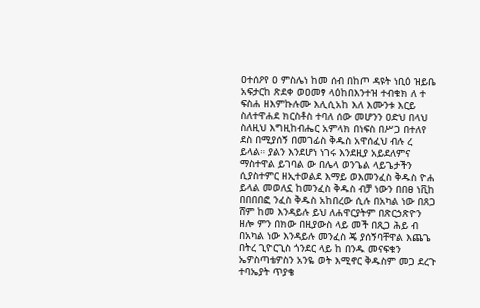ዐተሰዖየ ዐ ምስሌነ ከመ ሰብ በከጦ ዳዩት ነቢዕ ዝይቤ አፍታርከ ጽደቀ ወዐመፃ ላዕከበእንተዝ ተብቁክ ለ ተ ፍስሐ ዘእምኩሉሙ እሊሲአከ እለ እሙንቱ እርይ ስለተዋሐደ ክርስቶስ ተባለ ሰው መሆንን ዐድህ በላህ ስለዚህ እግዚከብሔር አምላክ በነፍስ በሥጋ በተለየ ደስ በሚያሰኝ በመገፊስ ቅዱስ አዋሰፈህ ብሉ ረ ይላል። ያልን እንደሆነ ነገሩ እንደዚያ አይደለምና ማስተዋል ይገባል ው በሌላ ወንጌል ላይጌታችን ሲያስተምር ዘኢተወልደ እማይ ወእመንፈስ ቅዱስ ዮሐ ይላል መወለኗ ከመንፈስ ቅዱስ ብቻ ነውን በበፀ ነቪከ በበበበፎ ንፈስ ቅዱስ አከበረው ሲሉ በአካል ነው በጸጋ ሸም ከመ እንዳይሉ ይህ ለሐዋርያትም በጽርኃጽዮን ዘሎ ምን በክው በዚያውስ ላይ መች በጺጋ ሕይ ብ በአካል ነው እንዳይሉ መንፈስ ጄ ያሰኝባቸዋል እጨጌ በትረ ጊዮርጊስ ጎንደር ላይ ከ በንዱ መናፍቁን ኤዎስጣቴዎስን አንዬ ወት እሚኖር ቅዱስም መጋ ደረጉ ተባኤያት ጥያቄ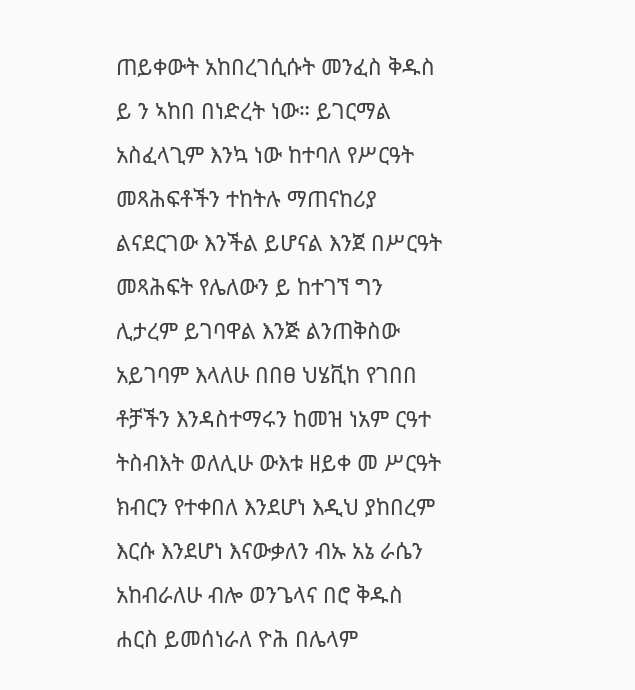ጠይቀውት አከበረገሲሱት መንፈስ ቅዱስ ይ ን ኣከበ በነድረት ነው። ይገርማል አስፈላጊም እንኳ ነው ከተባለ የሥርዓት መጻሕፍቶችን ተከትሉ ማጠናከሪያ ልናደርገው እንችል ይሆናል እንጀ በሥርዓት መጻሕፍት የሌለውን ይ ከተገኘ ግን ሊታረም ይገባዋል እንጅ ልንጠቅስው አይገባም እላለሁ በበፀ ህሄቪከ የገበበ ቶቻችን እንዳስተማሩን ከመዝ ነአም ርዓተ ትስብእት ወለሊሁ ውእቱ ዘይቀ መ ሥርዓት ክብርን የተቀበለ እንደሆነ እዲህ ያከበረም እርሱ እንደሆነ እናውቃለን ብኡ አኔ ራሴን አከብራለሁ ብሎ ወንጌላና በሮ ቅዱስ ሐርስ ይመሰነራለ ዮሕ በሌላም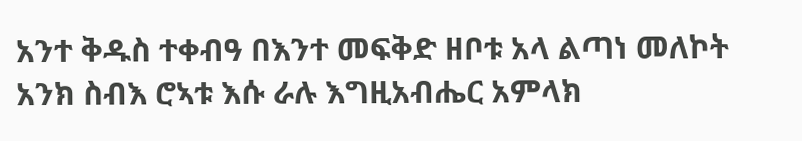አንተ ቅዱስ ተቀብዓ በእንተ መፍቅድ ዘቦቱ አላ ልጣነ መለኮት አንክ ስብእ ሮኣቱ እሱ ራሉ እግዚአብሔር አምላክ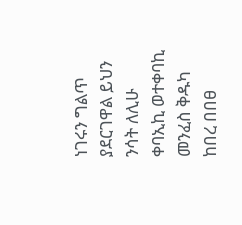ነገሩን ግልጥ ያደርገዋል ይህን ንሳት ለሊሁ ቀባኢኪ ወተቀባኪ መንፈስ ቅዱካ ከበረ በበፀ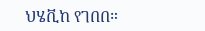ህሄቪከ የገበበ።